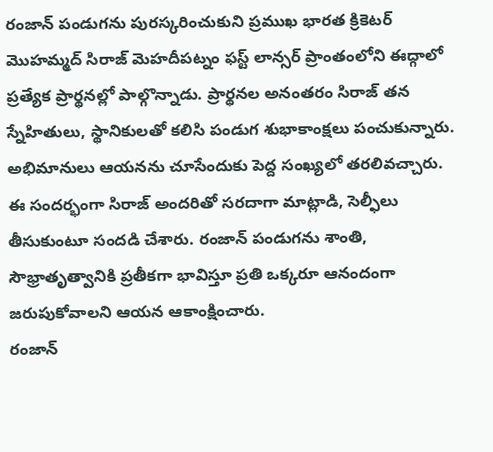రంజాన్ పండుగను పురస్కరించుకుని ప్రముఖ భారత క్రికెటర్ మొహమ్మద్ సిరాజ్ మెహదీపట్నం ఫస్ట్ లాన్సర్ ప్రాంతంలోని ఈద్గాలో ప్రత్యేక ప్రార్థనల్లో పాల్గొన్నాడు. ప్రార్థనల అనంతరం సిరాజ్ తన స్నేహితులు, స్థానికులతో కలిసి పండుగ శుభాకాంక్షలు పంచుకున్నారు. అభిమానులు ఆయనను చూసేందుకు పెద్ద సంఖ్యలో తరలివచ్చారు.
ఈ సందర్భంగా సిరాజ్ అందరితో సరదాగా మాట్లాడి, సెల్ఫీలు తీసుకుంటూ సందడి చేశారు. రంజాన్ పండుగను శాంతి, సౌభ్రాతృత్వానికి ప్రతీకగా భావిస్తూ ప్రతి ఒక్కరూ ఆనందంగా జరుపుకోవాలని ఆయన ఆకాంక్షించారు.
రంజాన్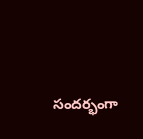సందర్భంగా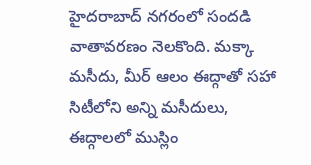హైదరాబాద్ నగరంలో సందడి వాతావరణం నెలకొంది. మక్కా మసీదు, మీర్ ఆలం ఈద్గాతో సహా సిటీలోని అన్ని మసీదులు, ఈద్గాలలో ముస్లిం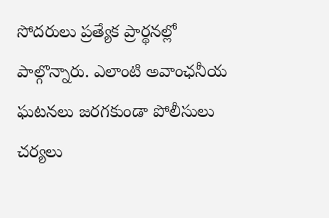సోదరులు ప్రత్యేక ప్రార్థనల్లో పాల్గొన్నారు. ఎలాంటి అవాంఛనీయ ఘటనలు జరగకుండా పోలీసులు చర్యలు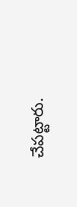చేపట్టారు.